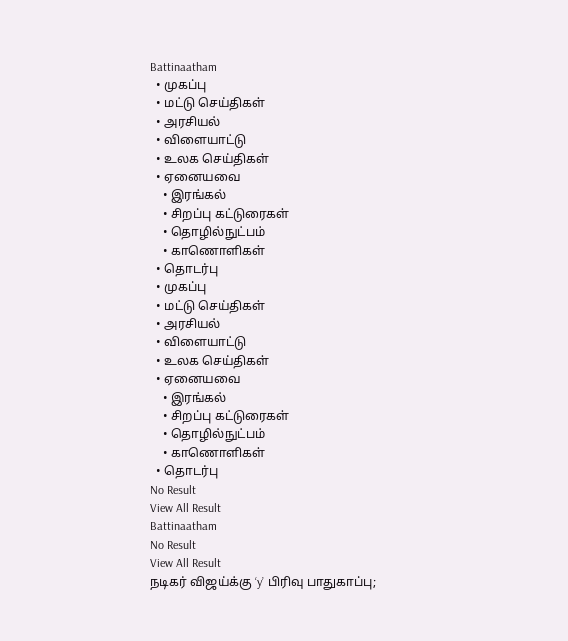Battinaatham
  • முகப்பு
  • மட்டு செய்திகள்
  • அரசியல்
  • விளையாட்டு
  • உலக செய்திகள்
  • ஏனையவை
    • இரங்கல்
    • சிறப்பு கட்டுரைகள்
    • தொழில்நுட்பம்
    • காணொளிகள்
  • தொடர்பு
  • முகப்பு
  • மட்டு செய்திகள்
  • அரசியல்
  • விளையாட்டு
  • உலக செய்திகள்
  • ஏனையவை
    • இரங்கல்
    • சிறப்பு கட்டுரைகள்
    • தொழில்நுட்பம்
    • காணொளிகள்
  • தொடர்பு
No Result
View All Result
Battinaatham
No Result
View All Result
நடிகர் விஜய்க்கு ‘y’ பிரிவு பாதுகாப்பு;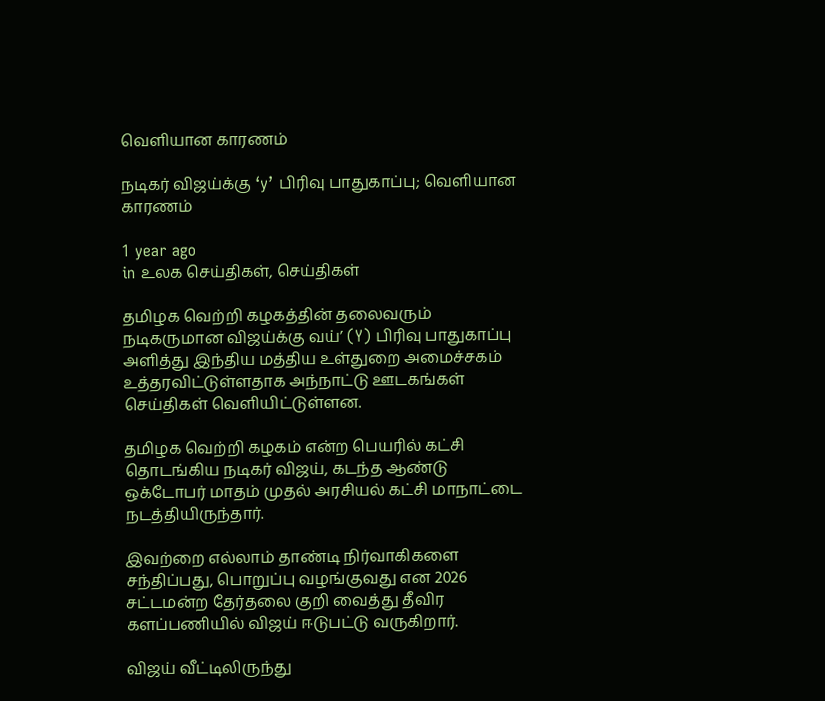வெளியான காரணம்

நடிகர் விஜய்க்கு ‘y’ பிரிவு பாதுகாப்பு; வெளியான காரணம்

1 year ago
in உலக செய்திகள், செய்திகள்

தமிழக வெற்றி கழகத்தின் தலைவரும் நடிகருமான விஜய்க்கு வய்’ (Y) பிரிவு பாதுகாப்பு அளித்து இந்திய மத்திய உள்துறை அமைச்சகம் உத்தரவிட்டுள்ளதாக அந்நாட்டு ஊடகங்கள் செய்திகள் வெளியிட்டுள்ளன.

தமிழக வெற்றி கழகம் என்ற பெயரில் கட்சி தொடங்கிய நடிகர் விஜய், கடந்த ஆண்டு ஒக்டோபர் மாதம் முதல் அரசியல் கட்சி மாநாட்டை நடத்தியிருந்தார்.

இவற்றை எல்லாம் தாண்டி நிர்வாகிகளை சந்திப்பது, பொறுப்பு வழங்குவது என 2026 சட்டமன்ற தேர்தலை குறி வைத்து தீவிர களப்பணியில் விஜய் ஈடுபட்டு வருகிறார்.

விஜய் வீட்டிலிருந்து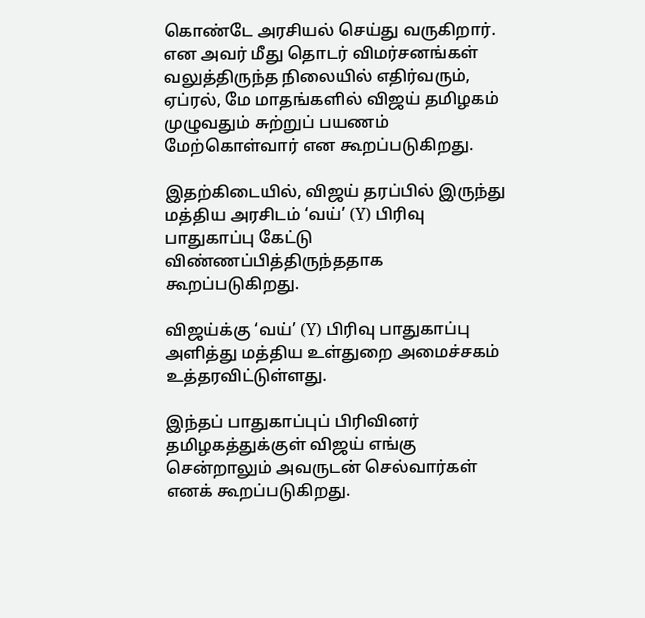கொண்டே அரசியல் செய்து வருகிறார். என அவர் மீது தொடர் விமர்சனங்கள் வலுத்திருந்த நிலையில் எதிர்வரும், ஏப்ரல், மே மாதங்களில் விஜய் தமிழகம் முழுவதும் சுற்றுப் பயணம் மேற்கொள்வார் என கூறப்படுகிறது.

இதற்கிடையில், விஜய் தரப்பில் இருந்து மத்திய அரசிடம் ‘வய்’ (Y) பிரிவு பாதுகாப்பு கேட்டு விண்ணப்பித்திருந்ததாக கூறப்படுகிறது.

விஜய்க்கு ‘வய்’ (Y) பிரிவு பாதுகாப்பு அளித்து மத்திய உள்துறை அமைச்சகம் உத்தரவிட்டுள்ளது.

இந்தப் பாதுகாப்புப் பிரிவினர் தமிழகத்துக்குள் விஜய் எங்கு சென்றாலும் அவருடன் செல்வார்கள் எனக் கூறப்படுகிறது.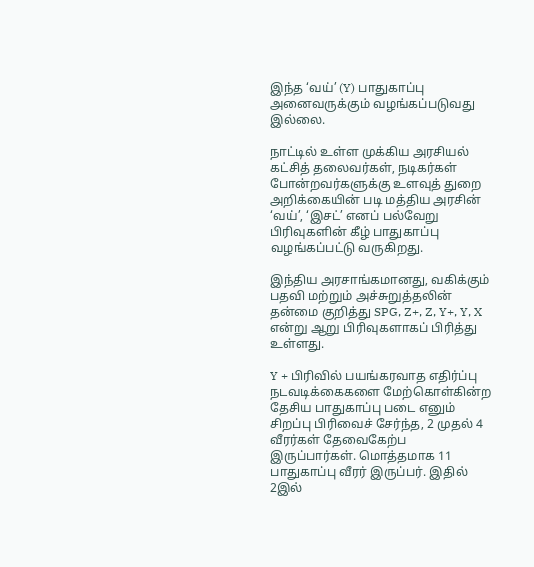இந்த ‘வய்’ (Y) பாதுகாப்பு அனைவருக்கும் வழங்கப்படுவது இல்லை.

நாட்டில் உள்ள முக்கிய அரசியல் கட்சித் தலைவர்கள், நடிகர்கள் போன்றவர்களுக்கு உளவுத் துறை அறிக்கையின் படி மத்திய அரசின் ‘வய்’, ‘இசட்’ எனப் பல்வேறு பிரிவுகளின் கீழ் பாதுகாப்பு வழங்கப்பட்டு வருகிறது.

இந்திய அரசாங்கமானது, வகிக்கும் பதவி மற்றும் அச்சுறுத்தலின் தன்மை குறித்து SPG, Z+, Z, Y+, Y, X என்று ஆறு பிரிவுகளாகப் பிரித்து உள்ளது.

Y + பிரிவில் பயங்கரவாத எதிர்ப்பு நடவடிக்கைகளை மேற்கொள்கின்ற தேசிய பாதுகாப்பு படை எனும் சிறப்பு பிரிவைச் சேர்ந்த, 2 முதல் 4 வீரர்கள் தேவைகேற்ப இருப்பார்கள். மொத்தமாக 11 பாதுகாப்பு வீரர் இருப்பர். இதில் 2இல்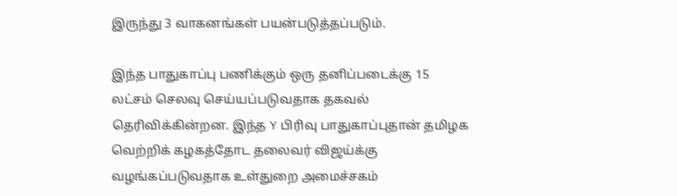இருந்து 3 வாகனங்கள் பயன்படுத்தப்படும்.

இந்த பாதுகாப்பு பணிக்கும் ஒரு தனிப்படைக்கு 15 லட்சம் செலவு செய்யப்படுவதாக தகவல் தெரிவிக்கின்றன. இந்த Y பிரிவு பாதுகாப்புதான் தமிழக வெற்றிக் கழகத்தோட தலைவர் விஜய்க்கு வழங்கப்படுவதாக உள்துறை அமைச்சகம்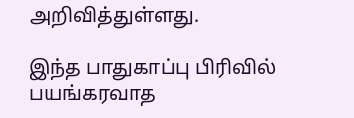அறிவித்துள்ளது.

இந்த பாதுகாப்பு பிரிவில் பயங்கரவாத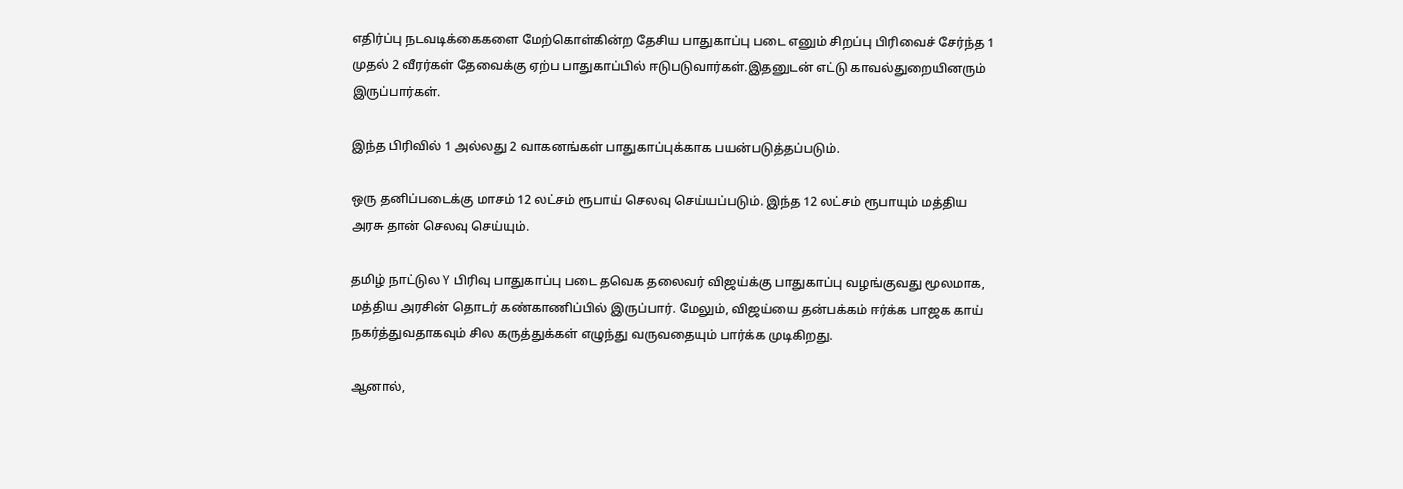எதிர்ப்பு நடவடிக்கைகளை மேற்கொள்கின்ற தேசிய பாதுகாப்பு படை எனும் சிறப்பு பிரிவைச் சேர்ந்த 1 முதல் 2 வீரர்கள் தேவைக்கு ஏற்ப பாதுகாப்பில் ஈடுபடுவார்கள்.இதனுடன் எட்டு காவல்துறையினரும் இருப்பார்கள்.

இந்த பிரிவில் 1 அல்லது 2 வாகனங்கள் பாதுகாப்புக்காக பயன்படுத்தப்படும்.

ஒரு தனிப்படைக்கு மாசம் 12 லட்சம் ரூபாய் செலவு செய்யப்படும். இந்த 12 லட்சம் ரூபாயும் மத்திய அரசு தான் செலவு செய்யும்.

தமிழ் நாட்டுல Y பிரிவு பாதுகாப்பு படை தவெக தலைவர் விஜய்க்கு பாதுகாப்பு வழங்குவது மூலமாக, மத்திய அரசின் தொடர் கண்காணிப்பில் இருப்பார். மேலும், விஜய்யை தன்பக்கம் ஈர்க்க பாஜக காய் நகர்த்துவதாகவும் சில கருத்துக்கள் எழுந்து வருவதையும் பார்க்க முடிகிறது.

ஆனால்,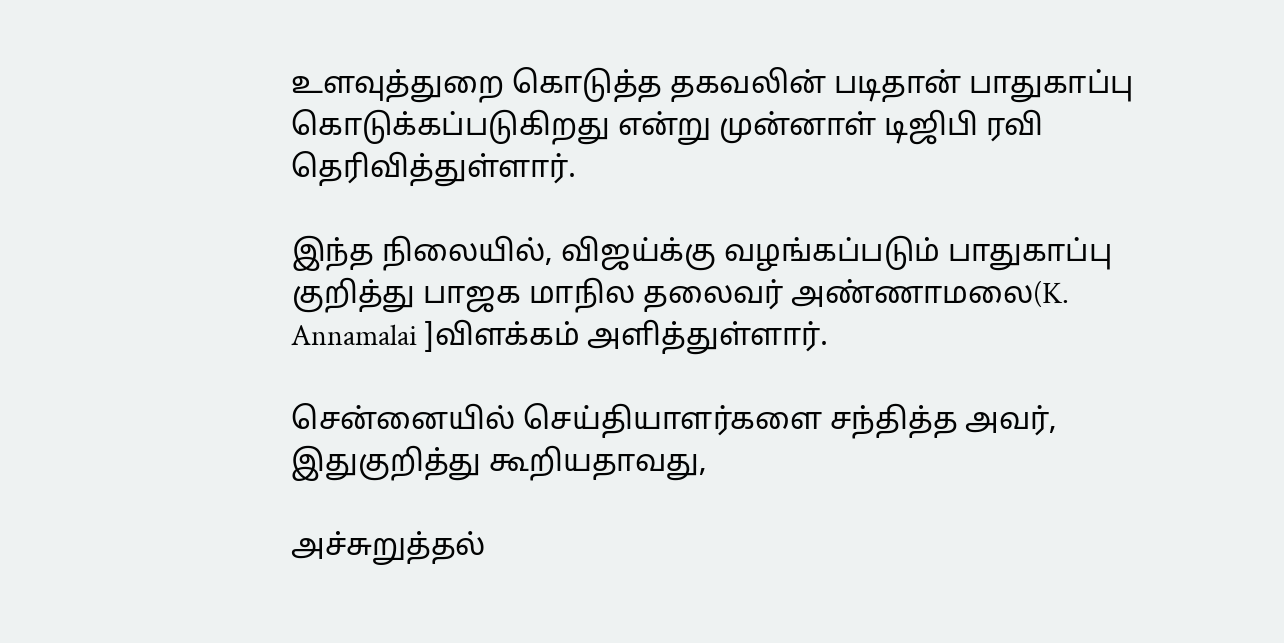உளவுத்துறை கொடுத்த தகவலின் படிதான் பாதுகாப்பு கொடுக்கப்படுகிறது என்று முன்னாள் டிஜிபி ரவி தெரிவித்துள்ளார்.

இந்த நிலையில், விஜய்க்கு வழங்கப்படும் பாதுகாப்பு குறித்து பாஜக மாநில தலைவர் அண்ணாமலை(K. Annamalai ]விளக்கம் அளித்துள்ளார்.

சென்னையில் செய்தியாளர்களை சந்தித்த அவர், இதுகுறித்து கூறியதாவது,

அச்சுறுத்தல்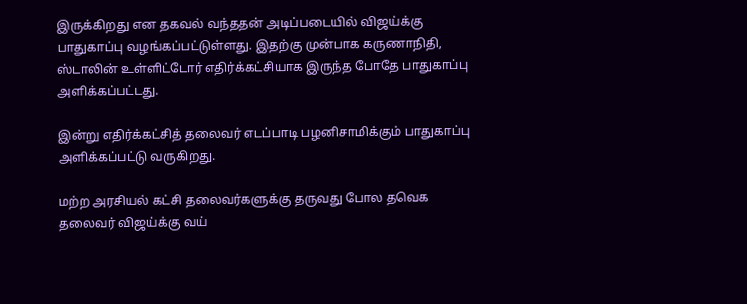இருக்கிறது என தகவல் வந்ததன் அடிப்படையில் விஜய்க்கு பாதுகாப்பு வழங்கப்பட்டுள்ளது. இதற்கு முன்பாக கருணாநிதி, ஸ்டாலின் உள்ளிட்டோர் எதிர்க்கட்சியாக இருந்த போதே பாதுகாப்பு அளிக்கப்பட்டது.

இன்று எதிர்க்கட்சித் தலைவர் எடப்பாடி பழனிசாமிக்கும் பாதுகாப்பு அளிக்கப்பட்டு வருகிறது.

மற்ற அரசியல் கட்சி தலைவர்களுக்கு தருவது போல தவெக தலைவர் விஜய்க்கு வய்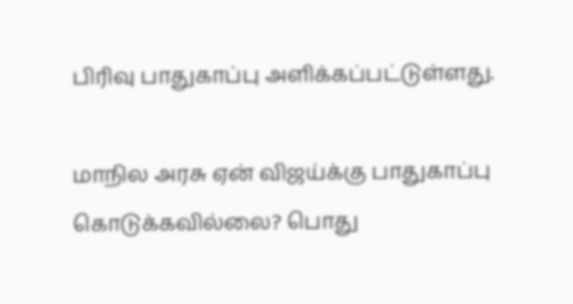பிரிவு பாதுகாப்பு அளிக்கப்பட்டுள்ளது.

மாநில அரசு ஏன் விஜய்க்கு பாதுகாப்பு கொடுக்கவில்லை? பொது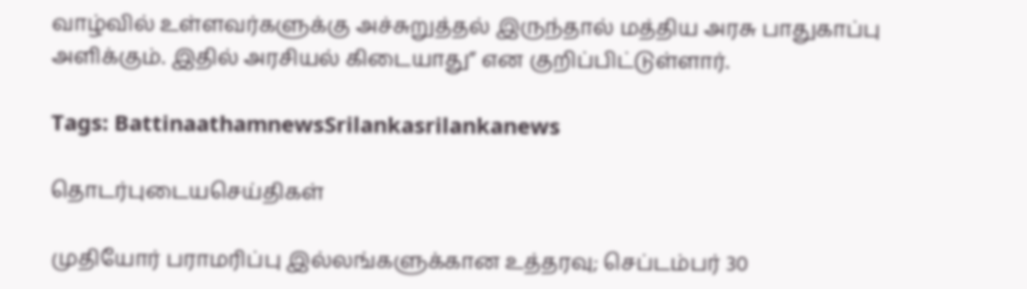வாழ்வில் உள்ளவர்களுக்கு அச்சுறுத்தல் இருந்தால் மத்திய அரசு பாதுகாப்பு அளிக்கும். இதில் அரசியல் கிடையாது” என குறிப்பிட்டுள்ளார்.

Tags: BattinaathamnewsSrilankasrilankanews

தொடர்புடையசெய்திகள்

முதியோர் பராமரிப்பு இல்லங்களுக்கான உத்தரவு; செப்டம்பர் 30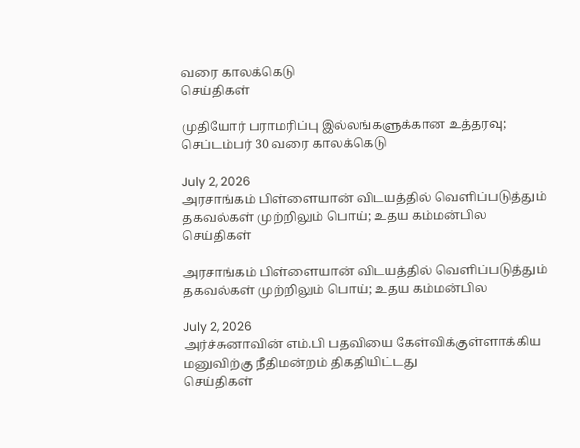வரை காலக்கெடு
செய்திகள்

முதியோர் பராமரிப்பு இல்லங்களுக்கான உத்தரவு; செப்டம்பர் 30 வரை காலக்கெடு

July 2, 2026
அரசாங்கம் பிள்ளையான் விடயத்தில் வெளிப்படுத்தும் தகவல்கள் முற்றிலும் பொய்; உதய கம்மன்பில
செய்திகள்

அரசாங்கம் பிள்ளையான் விடயத்தில் வெளிப்படுத்தும் தகவல்கள் முற்றிலும் பொய்; உதய கம்மன்பில

July 2, 2026
அர்ச்சுனாவின் எம்.பி பதவியை கேள்விக்குள்ளாக்கிய மனுவிற்கு நீதிமன்றம் திகதியிட்டது
செய்திகள்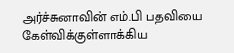அர்ச்சுனாவின் எம்.பி பதவியை கேள்விக்குள்ளாக்கிய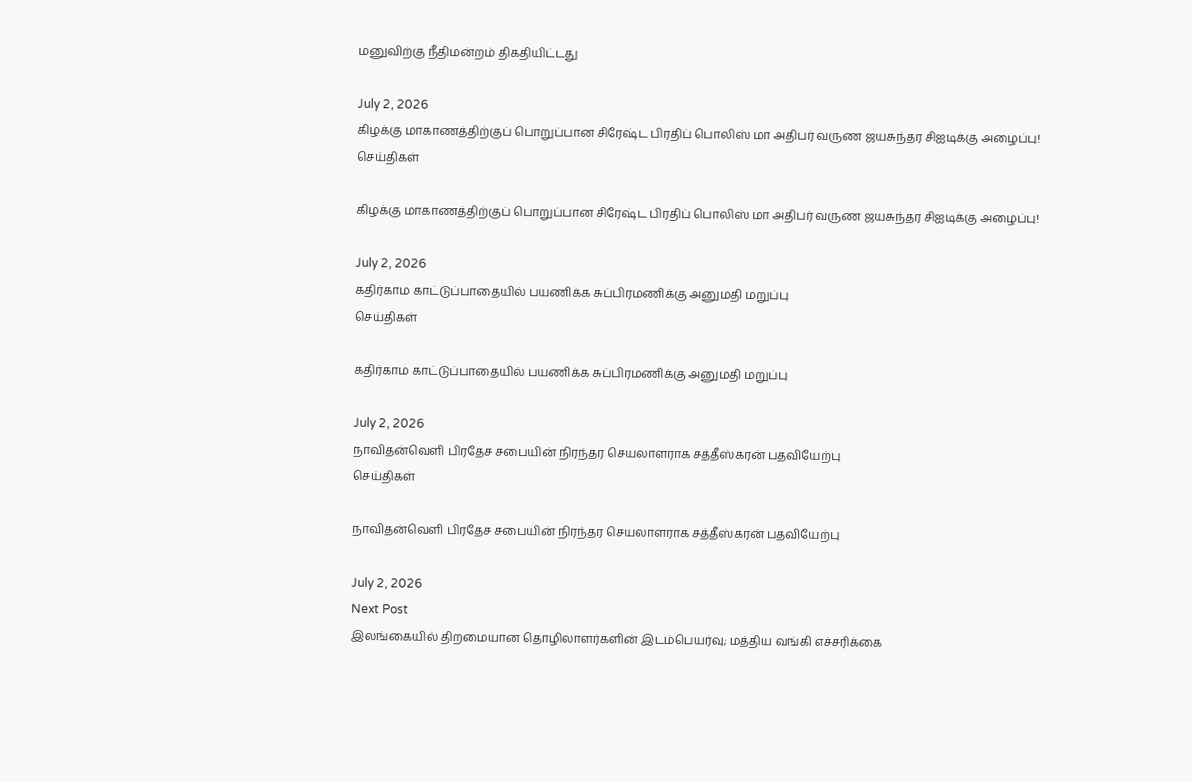மனுவிற்கு நீதிமன்றம் திகதியிட்டது

July 2, 2026
கிழக்கு மாகாணத்திற்குப் பொறுப்பான சிரேஷ்ட பிரதிப் பொலிஸ் மா அதிபர் வருண ஜயசுந்தர சிஐடிக்கு அழைப்பு!
செய்திகள்

கிழக்கு மாகாணத்திற்குப் பொறுப்பான சிரேஷ்ட பிரதிப் பொலிஸ் மா அதிபர் வருண ஜயசுந்தர சிஐடிக்கு அழைப்பு!

July 2, 2026
கதிர்காம காட்டுப்பாதையில் பயணிக்க சுப்பிரமணிக்கு அனுமதி மறுப்பு
செய்திகள்

கதிர்காம காட்டுப்பாதையில் பயணிக்க சுப்பிரமணிக்கு அனுமதி மறுப்பு

July 2, 2026
நாவிதன்வெளி பிரதேச சபையின் நிரந்தர செயலாளராக சத்தீஸ்கரன் பதவியேற்பு
செய்திகள்

நாவிதன்வெளி பிரதேச சபையின் நிரந்தர செயலாளராக சத்தீஸ்கரன் பதவியேற்பு

July 2, 2026
Next Post
இலங்கையில் திறமையான தொழிலாளர்களின் இடம்பெயர்வு; மத்திய வங்கி எச்சரிக்கை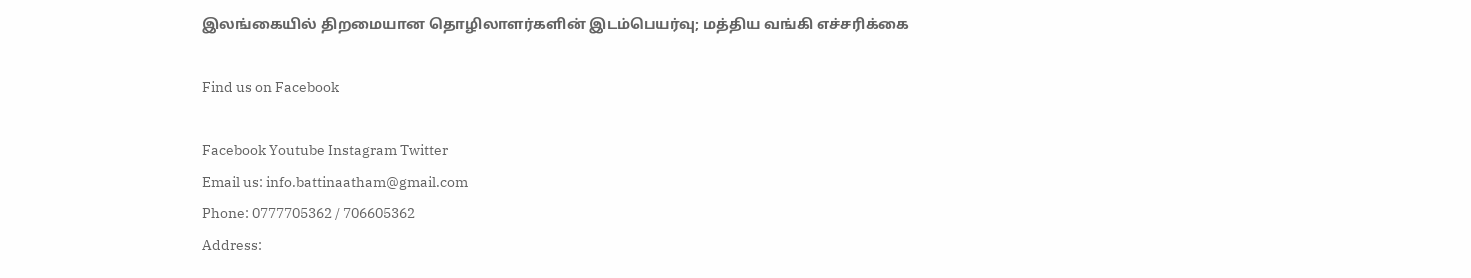இலங்கையில் திறமையான தொழிலாளர்களின் இடம்பெயர்வு; மத்திய வங்கி எச்சரிக்கை

Find us on Facebook

Facebook Youtube Instagram Twitter
Email us: info.battinaatham@gmail.com
Phone: 0777705362 / 706605362
Address: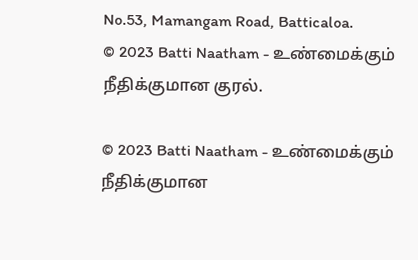No.53, Mamangam Road, Batticaloa.
© 2023 Batti Naatham - உண்மைக்கும் நீதிக்குமான குரல்.

© 2023 Batti Naatham - உண்மைக்கும் நீதிக்குமான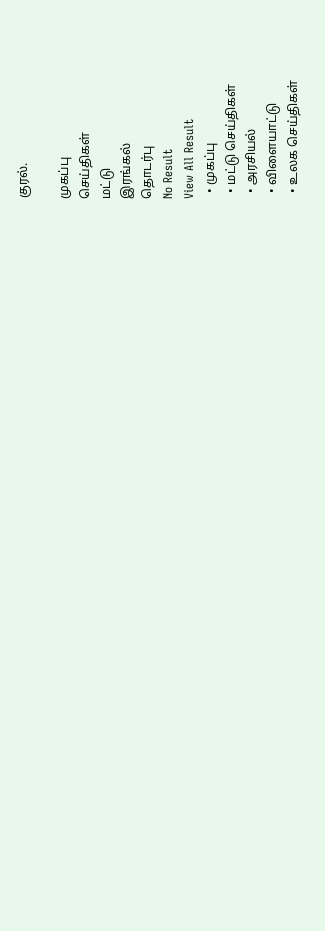குரல்.

முகப்பு
செய்திகள்
மட்டு
இரங்கல்
தொடர்பு
No Result
View All Result
  • முகப்பு
  • மட்டு செய்திகள்
  • அரசியல்
  • விளையாட்டு
  • உலக செய்திகள்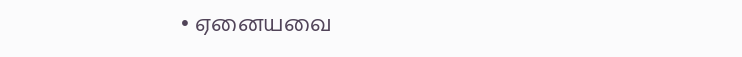• ஏனையவை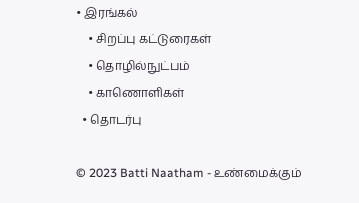• இரங்கல்
    • சிறப்பு கட்டுரைகள்
    • தொழில்நுட்பம்
    • காணொளிகள்
  • தொடர்பு

© 2023 Batti Naatham - உண்மைக்கும்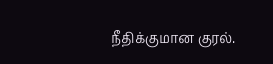நீதிக்குமான குரல்.